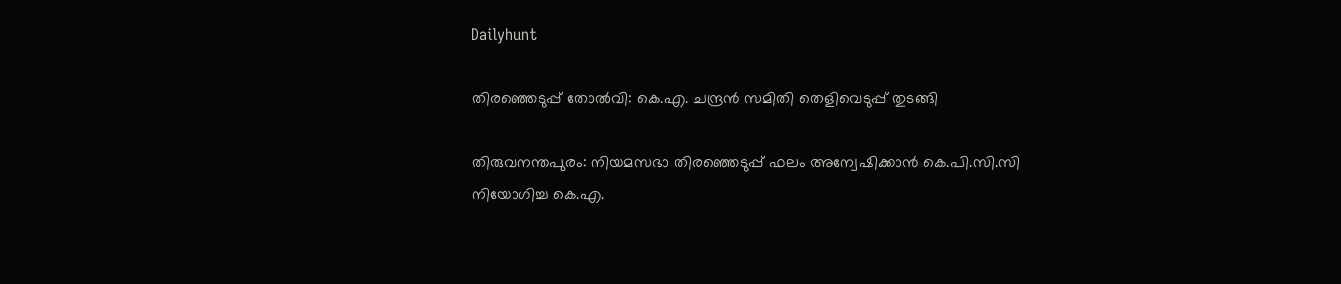Dailyhunt

തിരഞ്ഞെടുപ്പ് തോല്‍വി: കെ.എ. ചന്ദ്രന്‍ സമിതി തെളിവെടുപ്പ് തുടങ്ങി

തിരുവനന്തപുരം: നിയമസഭാ തിരഞ്ഞെടുപ്പ് ഫലം അന്വേഷിക്കാന്‍ കെ.പി.സി.സി നിയോഗിച്ച കെ.എ.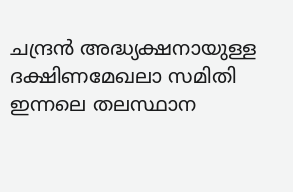ചന്ദ്രന്‍ അദ്ധ്യക്ഷനായുള്ള ദക്ഷിണമേഖലാ സമിതി ഇന്നലെ തലസ്ഥാന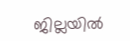ജില്ലയില്‍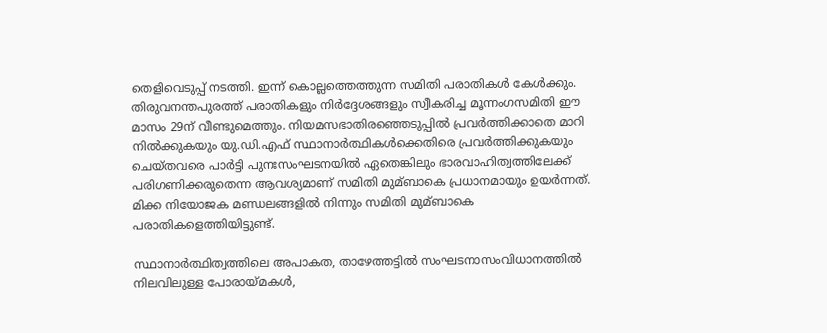തെളിവെടുപ്പ് നടത്തി. ഇന്ന് കൊല്ലത്തെത്തുന്ന സമിതി പരാതികള്‍ കേള്‍ക്കും. തിരുവനന്തപുരത്ത് പരാതികളും നിര്‍ദ്ദേശങ്ങളും സ്വീകരിച്ച മൂന്നംഗസമിതി ഈ മാസം 29ന് വീണ്ടുമെത്തും. നിയമസഭാതിരഞ്ഞെടുപ്പില്‍ പ്രവര്‍ത്തിക്കാതെ മാറി നില്‍ക്കുകയും യു.ഡി.എഫ് സ്ഥാനാര്‍ത്ഥികള്‍ക്കെതിരെ പ്രവര്‍ത്തിക്കുകയും ചെയ്തവരെ പാര്‍ട്ടി പുനഃസംഘടനയില്‍ ഏതെങ്കിലും ഭാരവാഹിത്വത്തിലേക്ക് പരിഗണിക്കരുതെന്ന ആവശ്യമാണ് സമിതി മുമ്ബാകെ പ്രധാനമായും ഉയര്‍ന്നത്. മിക്ക നിയോജക മണ്ഡലങ്ങളില്‍ നിന്നും സമിതി മുമ്ബാകെ പരാതികളെത്തിയിട്ടുണ്ട്.

സ്ഥാനാര്‍ത്ഥിത്വത്തിലെ അപാകത, താഴേത്തട്ടില്‍ സംഘടനാസംവിധാനത്തില്‍ നിലവിലുള്ള പോരായ്മകള്‍,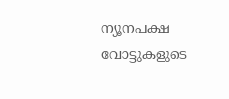ന്യൂനപക്ഷ വോട്ടുകളുടെ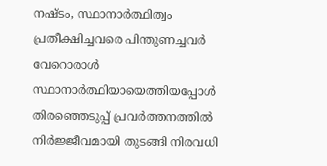നഷ്ടം, സ്ഥാനാര്‍ത്ഥിത്വം പ്രതീക്ഷിച്ചവരെ പിന്തുണച്ചവര്‍ വേറൊരാള്‍ സ്ഥാനാര്‍ത്ഥിയായെത്തിയപ്പോള്‍ തിരഞ്ഞെടുപ്പ് പ്രവര്‍ത്തനത്തില്‍ നിര്‍ജ്ജീവമായി തുടങ്ങി നിരവധി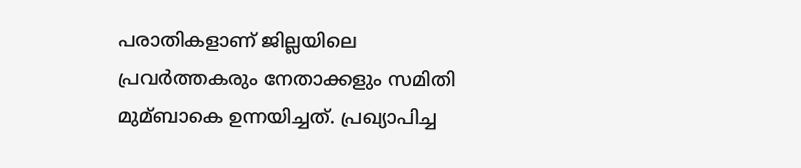പരാതികളാണ് ജില്ലയിലെ പ്രവര്‍ത്തകരും നേതാക്കളും സമിതി മുമ്ബാകെ ഉന്നയിച്ചത്. പ്രഖ്യാപിച്ച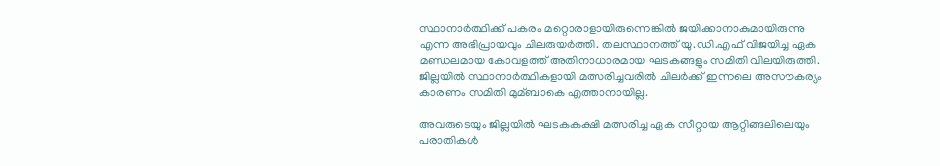സ്ഥാനാര്‍ത്ഥിക്ക് പകരം മറ്റൊരാളായിരുന്നെങ്കില്‍ ജയിക്കാനാകുമായിരുന്നു എന്ന അഭിപ്രായവും ചിലരുയര്‍ത്തി. തലസ്ഥാനത്ത് യു.ഡി.എഫ് വിജയിച്ച ഏക മണ്ഡലമായ കോവളത്ത് അതിനാധാരമായ ഘടകങ്ങളും സമിതി വിലയിരുത്തി. ജില്ലയില്‍ സ്ഥാനാര്‍ത്ഥികളായി മത്സരിച്ചവരില്‍ ചിലര്‍ക്ക് ഇന്നലെ അസൗകര്യം കാരണം സമിതി മുമ്ബാകെ എത്താനായില്ല.

അവരുടെയും ജില്ലയില്‍ ഘടകകക്ഷി മത്സരിച്ച ഏക സീറ്റായ ആറ്റിങ്ങലിലെയും പരാതികള്‍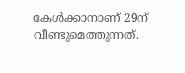കേള്‍ക്കാനാണ് 29ന് വീണ്ടുമെത്തുന്നത്.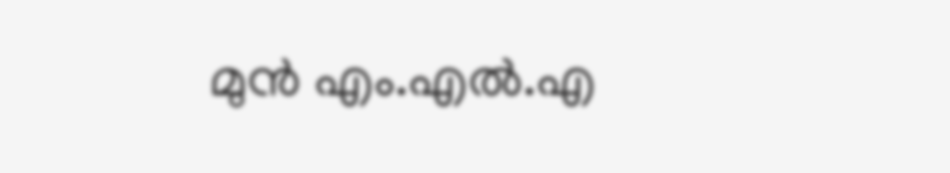മുന്‍ എം.എല്‍.എ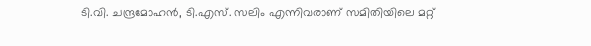ടി.വി. ചന്ദ്രമോഹന്‍, ടി.എസ്. സലിം എന്നിവരാണ് സമിതിയിലെ മറ്റ്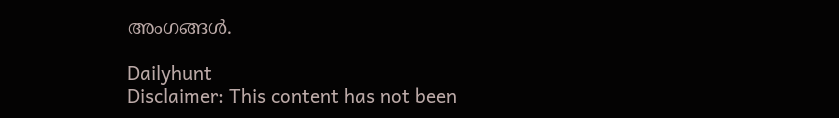അംഗങ്ങള്‍.

Dailyhunt
Disclaimer: This content has not been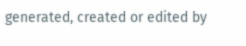generated, created or edited by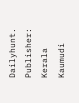Dailyhunt. Publisher: Kerala Kaumudi